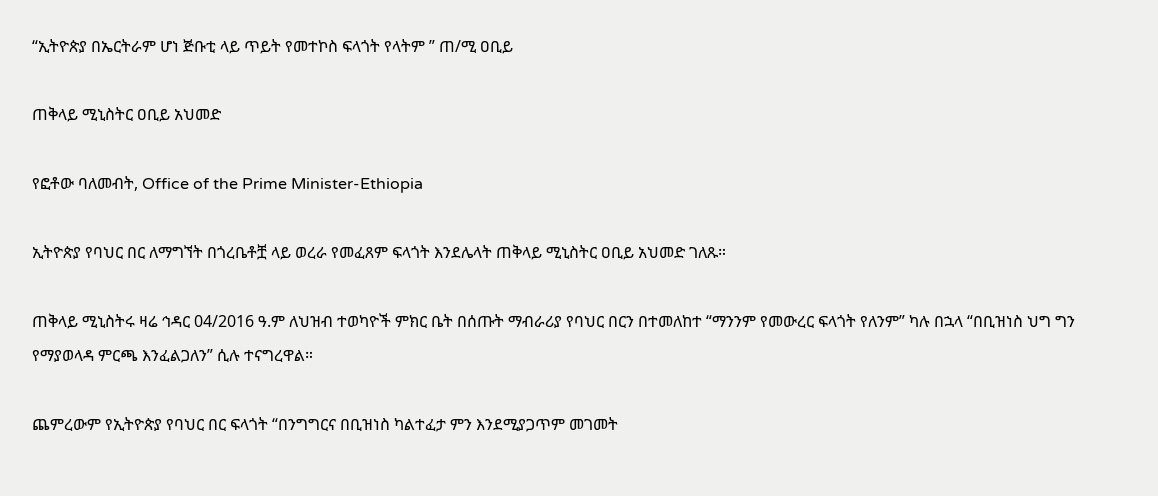“ኢትዮጵያ በኤርትራም ሆነ ጅቡቲ ላይ ጥይት የመተኮስ ፍላጎት የላትም ” ጠ/ሚ ዐቢይ

ጠቅላይ ሚኒስትር ዐቢይ አህመድ

የፎቶው ባለመብት, Office of the Prime Minister-Ethiopia

ኢትዮጵያ የባህር በር ለማግኘት በጎረቤቶቿ ላይ ወረራ የመፈጸም ፍላጎት እንደሌላት ጠቅላይ ሚኒስትር ዐቢይ አህመድ ገለጹ።

ጠቅላይ ሚኒስትሩ ዛሬ ኅዳር 04/2016 ዓ.ም ለህዝብ ተወካዮች ምክር ቤት በሰጡት ማብራሪያ የባህር በርን በተመለከተ “ማንንም የመውረር ፍላጎት የለንም” ካሉ በኋላ “በቢዝነስ ህግ ግን የማያወላዳ ምርጫ እንፈልጋለን” ሲሉ ተናግረዋል።

ጨምረውም የኢትዮጵያ የባህር በር ፍላጎት “በንግግርና በቢዝነስ ካልተፈታ ምን እንደሚያጋጥም መገመት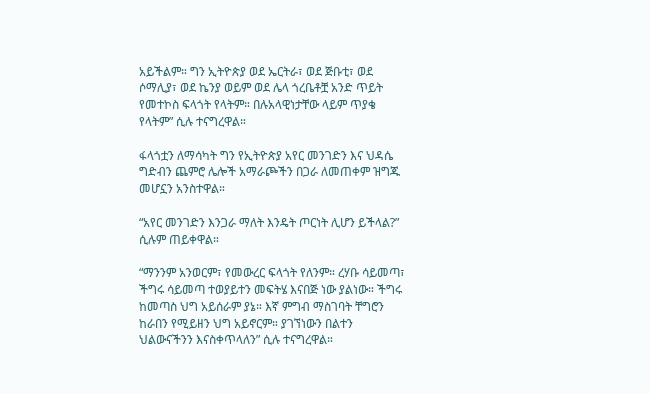አይችልም። ግን ኢትዮጵያ ወደ ኤርትራ፣ ወደ ጅቡቲ፣ ወደ ሶማሊያ፣ ወደ ኬንያ ወይም ወደ ሌላ ጎረቤቶቿ አንድ ጥይት የመተኮስ ፍላጎት የላትም። በሉአላዊነታቸው ላይም ጥያቄ የላትም” ሲሉ ተናግረዋል።

ፋላጎቷን ለማሳካት ግን የኢትዮጵያ አየር መንገድን እና ህዳሴ ግድብን ጨምሮ ሌሎች አማራጮችን በጋራ ለመጠቀም ዝግጁ መሆኗን አንስተዋል።

“አየር መንገድን እንጋራ ማለት እንዴት ጦርነት ሊሆን ይችላል?” ሲሉም ጠይቀዋል።

“ማንንም አንወርም፣ የመውረር ፍላጎት የለንም። ረሃቡ ሳይመጣ፣ ችግሩ ሳይመጣ ተወያይተን መፍትሄ እናበጅ ነው ያልነው። ችግሩ ከመጣስ ህግ አይሰራም ያኔ። እኛ ምግብ ማስገባት ቸግሮን ከራበን የሚይዘን ህግ አይኖርም። ያገኘነውን በልተን ህልውናችንን እናስቀጥላለን” ሲሉ ተናግረዋል።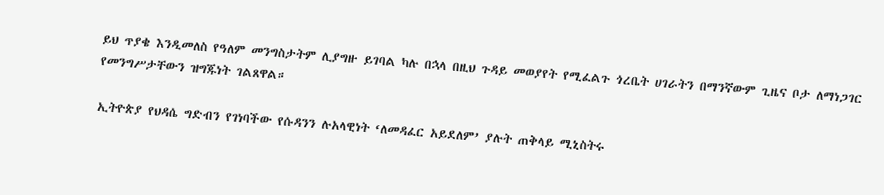ይህ ጥያቄ እንዲመለስ የዓለም መንግስታትም ሊያግዙ ይገባል ካሉ በኋላ በዚህ ጉዳይ መወያየት የሚፈልጉ ጎረቤት ሀገራትን በማንኛውም ጊዜና ቦታ ለማነጋገር የመንግሥታቸውን ዝግጁነት ገልጸዋል።

ኢትዮጵያ የህዳሴ ግድብን የገነባችው የሱዳንን ሉአላዊነት ‘ለመዳፈር አይደለም’ ያሉት ጠቅላይ ሚኒስትሩ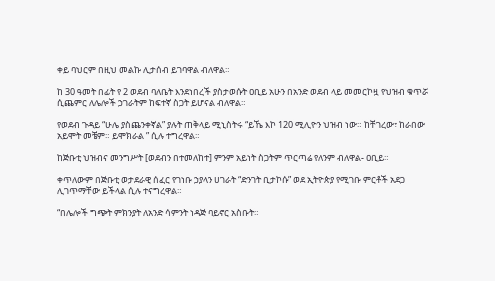ቀይ ባህርም በዚህ መልኩ ሊታሰብ ይገባዋል ብለዋል።

ከ 30 ዓመት በፊት የ 2 ወደብ ባለቤት እንደነበረች ያስታወሱት ዐቢይ አሁን በአንድ ወደብ ላይ መመርኮዟ የህዝብ ቁጥሯ ሲጨምር ለሌሎች ኃገራትም ከፍተኛ ስጋት ይሆናል ብለዋል።

የወደብ ጉዳይ “ሁሌ ያስጨንቀኛል” ያሉት ጠቅላይ ሚኒስትሩ “ይኼ እኮ 120 ሚሊዮን ህዝብ ነው። ከቸገረው፣ ከራበው አይሞት መቼም። ይሞክራል ” ሲሉ ተግረዋል።

ከጅቡቲ ህዝብና መንግሥት [ወደብን በተመለከተ] ምንም አይነት ስጋትም ጥርጣሬ የለንም ብለዋል- ዐቢይ።

ቀጥለውም በጅቡቲ ወታደራዊ ሰፈር የገነቡ ኃያላን ሀገራት “ድንገት ቢታኮሱ” ወደ ኢትዮጵያ የሚገቡ ምርቶች አደጋ ሊገጥማቸው ይችላል ሲሉ ተናግረዋል።

“በሌሎች ግጭት ምክንያት ለአንድ ሳምንት ነዳጅ ባይኖር አስቡት።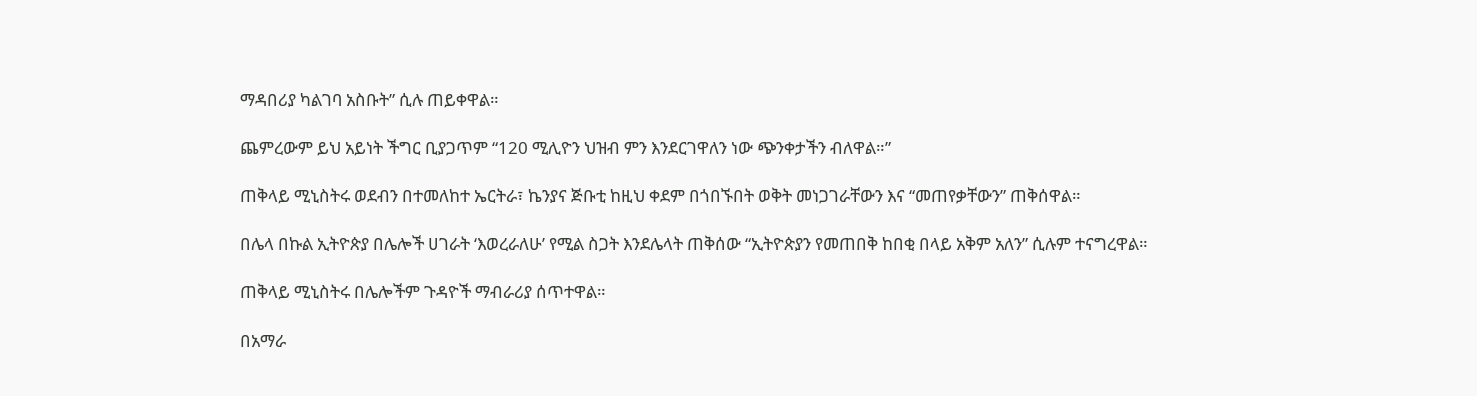ማዳበሪያ ካልገባ አስቡት” ሲሉ ጠይቀዋል።

ጨምረውም ይህ አይነት ችግር ቢያጋጥም “120 ሚሊዮን ህዝብ ምን እንደርገዋለን ነው ጭንቀታችን ብለዋል።”

ጠቅላይ ሚኒስትሩ ወደብን በተመለከተ ኤርትራ፣ ኬንያና ጅቡቲ ከዚህ ቀደም በጎበኙበት ወቅት መነጋገራቸውን እና “መጠየቃቸውን” ጠቅሰዋል።

በሌላ በኩል ኢትዮጵያ በሌሎች ሀገራት ‘እወረራለሁ’ የሚል ስጋት እንደሌላት ጠቅሰው “ኢትዮጵያን የመጠበቅ ከበቂ በላይ አቅም አለን” ሲሉም ተናግረዋል።

ጠቅላይ ሚኒስትሩ በሌሎችም ጉዳዮች ማብራሪያ ሰጥተዋል።

በአማራ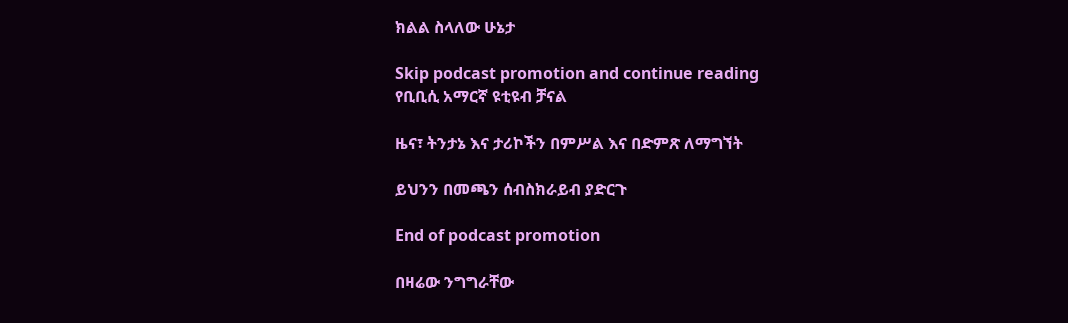ክልል ስላለው ሁኔታ

Skip podcast promotion and continue reading
የቢቢሲ አማርኛ ዩቲዩብ ቻናል

ዜና፣ ትንታኔ እና ታሪኮችን በምሥል እና በድምጽ ለማግኘት

ይህንን በመጫን ሰብስክራይብ ያድርጉ

End of podcast promotion

በዛሬው ንግግራቸው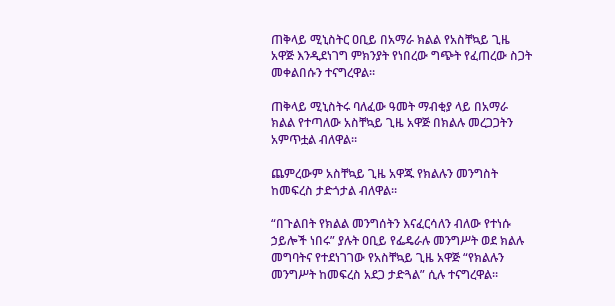ጠቅላይ ሚኒስትር ዐቢይ በአማራ ክልል የአስቸኳይ ጊዜ አዋጅ እንዲደነገግ ምክንያት የነበረው ግጭት የፈጠረው ስጋት መቀልበሱን ተናግረዋል።

ጠቅላይ ሚኒስትሩ ባለፈው ዓመት ማብቂያ ላይ በአማራ ክልል የተጣለው አስቸኳይ ጊዜ አዋጅ በክልሉ መረጋጋትን አምጥቷል ብለዋል።

ጨምረውም አስቸኳይ ጊዜ አዋጁ የክልሉን መንግስት ከመፍረስ ታድጎታል ብለዋል።

“በጉልበት የክልል መንግሰትን እናፈርሳለን ብለው የተነሱ ኃይሎች ነበሩ” ያሉት ዐቢይ የፌዴራሉ መንግሥት ወደ ክልሉ መግባትና የተደነገገው የአስቸኳይ ጊዜ አዋጅ “የክልሉን መንግሥት ከመፍረስ አደጋ ታድጓል” ሲሉ ተናግረዋል።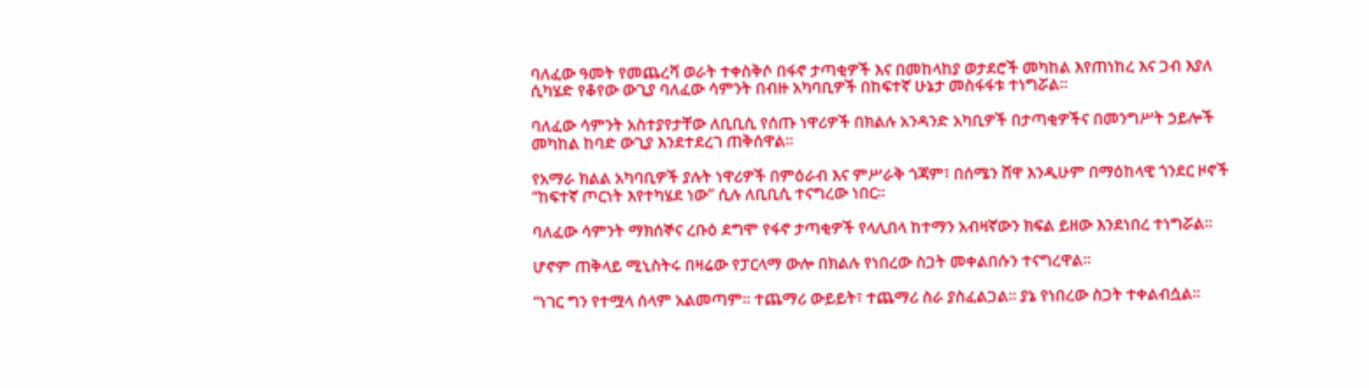ባለፈው ዓመት የመጨረሻ ወራት ተቀስቅሶ በፋኖ ታጣቂዎች እና በመከላከያ ወታደሮች መካከል እየጠነከረ እና ጋብ እያለ ሲካሄድ የቆየው ውጊያ ባለፈው ሳምንት በብዙ አካባቢዎች በከፍተኛ ሁኔታ መስፋፋቱ ተነግሯል።

ባለፈው ሳምንት አስተያየታቸው ለቢቢሲ የሰጡ ነዋሪዎች በክልሉ አንዳንድ አካቢዎች በታጣቂዎችና በመንግሥት ኃይሎች መካከል ከባድ ውጊያ እንደተደረገ ጠቅሰዋል።

የአማራ ክልል አካባቢዎች ያሉት ነዋሪዎች በምዕራብ እና ምሥራቅ ጎጃም፣ በሰሜን ሸዋ እንዲሁም በማዕከላዊ ጎንደር ዞኖች “ከፍተኛ ጦርነት እየተካሄደ ነው” ሲሉ ለቢቢሲ ተናግረው ነበር።

ባለፈው ሳምንት ማክሰኞና ረቡዕ ደግሞ የፋኖ ታጣቂዎች የላሊበላ ከተማን አብዛኛውን ክፍል ይዘው እንደነበረ ተነግሯል።

ሆኖም ጠቅላይ ሚኒስትሩ በዛሬው የፓርላማ ውሎ በክልሉ የነበረው ስጋት መቀልበሱን ተናግረዋል።

“ነገር ግን የተሟላ ሰላም አልመጣም። ተጨማሪ ውይይት፣ ተጨማሪ ስራ ያስፈልጋል። ያኔ የነበረው ስጋት ተቀልብሷል።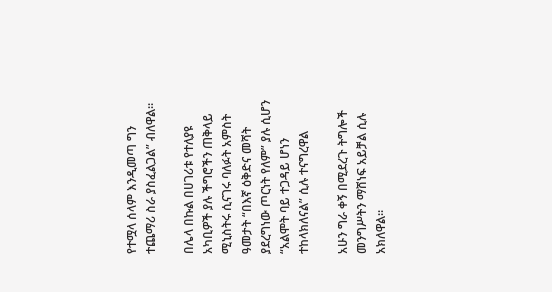የተሟላ ሰላም እንዲመጣ ግን ተጨማሪ ስራ ያስፈልጋል” ብለዋል።

በሌላ በኩል በሀገሪቱ የተለያዩ አካቢዎች ያሉ ችግሮችን ጠቅላይ ሚኒስትሩ ሲናገሩ ባለፉት አምስት ዓመታት “በእኛ ዕቅድና መሻት ያደረግነው ጦርነት የለም” ያሉ ሲሆን “አልሞት ባይ ተጋዳይ ሆነን ተከላክለናል” ሲሉ ተናግረዋል

አሁን ግራ ቀኝ በሚደረጉ ትግሎች መንግሥትን ማሸነፍ አይቻል ሲሉ አክለዋል።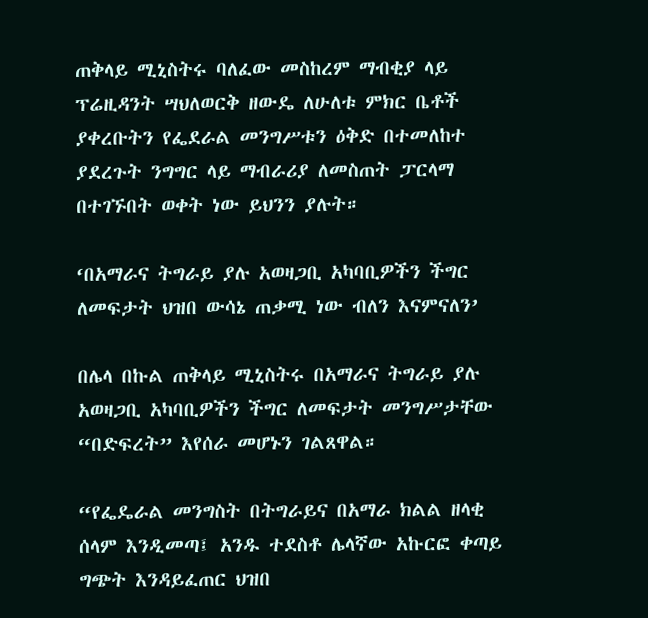ጠቅላይ ሚኒስትሩ ባለፈው መስከረም ማብቂያ ላይ ፕሬዚዳንት ሣህለወርቅ ዘውዴ ለሁለቱ ምክር ቤቶች ያቀረቡትን የፌደራል መንግሥቱን ዕቅድ በተመለከተ ያደረጉት ንግግር ላይ ማብራሪያ ለመስጠት ፓርላማ በተገኙበት ወቀት ነው ይህንን ያሉት።

‘በአማራና ትግራይ ያሉ አወዛጋቢ አካባቢዎችን ችግር ለመፍታት ህዝበ ውሳኔ ጠቃሚ ነው ብለን እናምናለን’

በሌላ በኩል ጠቅላይ ሚኒስትሩ በአማራና ትግራይ ያሉ አወዛጋቢ አካባቢዎችን ችግር ለመፍታት መንግሥታቸው “በድፍረት” እየሰራ መሆኑን ገልጸዋል።

“የፌዴራል መንግስት በትግራይና በአማራ ክልል ዘላቂ ሰላም እንዲመጣ፤ አንዱ ተደስቶ ሌላኛው አኩርፎ ቀጣይ ግጭት እንዳይፈጠር ህዝበ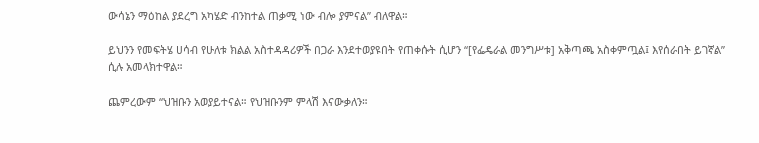ውሳኔን ማዕከል ያደረግ አካሄድ ብንከተል ጠቃሚ ነው ብሎ ያምናል” ብለዋል።

ይህንን የመፍትሄ ሀሳብ የሁለቱ ክልል አስተዳዳሪዎች በጋራ እንደተወያዩበት የጠቀሱት ሲሆን “[የፌዴራል መንግሥቱ] አቅጣጫ አስቀምጧል፤ እየሰራበት ይገኛል” ሲሉ አመላክተዋል።

ጨምረውም “ህዝቡን አወያይተናል። የህዝቡንም ምላሽ እናውቃለን።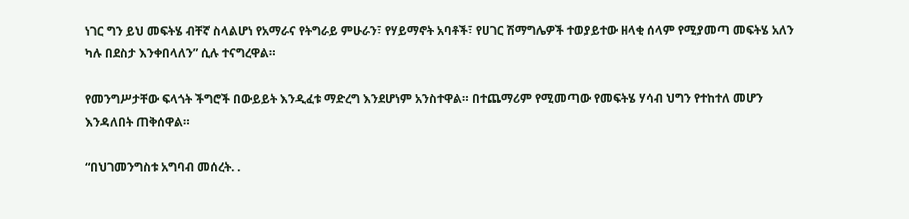ነገር ግን ይህ መፍትሄ ብቸኛ ስላልሆነ የአማራና የትግራይ ምሁራን፣ የሃይማኖት አባቶች፣ የሀገር ሽማግሌዎች ተወያይተው ዘላቂ ሰላም የሚያመጣ መፍትሄ አለን ካሉ በደስታ እንቀበላለን” ሲሉ ተናግረዋል።

የመንግሥታቸው ፍላጎት ችግሮች በውይይት እንዲፈቱ ማድረግ እንደሆነም አንስተዋል። በተጨማሪም የሚመጣው የመፍትሄ ሃሳብ ህግን የተከተለ መሆን እንዳለበት ጠቅሰዋል።

“በህገመንግስቱ አግባብ መሰረት. .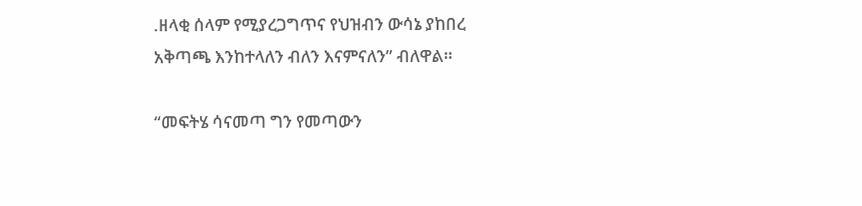.ዘላቂ ሰላም የሚያረጋግጥና የህዝብን ውሳኔ ያከበረ አቅጣጫ እንከተላለን ብለን እናምናለን” ብለዋል።

“መፍትሄ ሳናመጣ ግን የመጣውን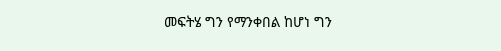መፍትሄ ግን የማንቀበል ከሆነ ግን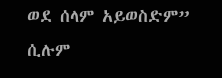ወደ ሰላም አይወስድም” ሲሉም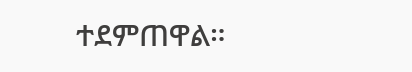ተደምጠዋል።